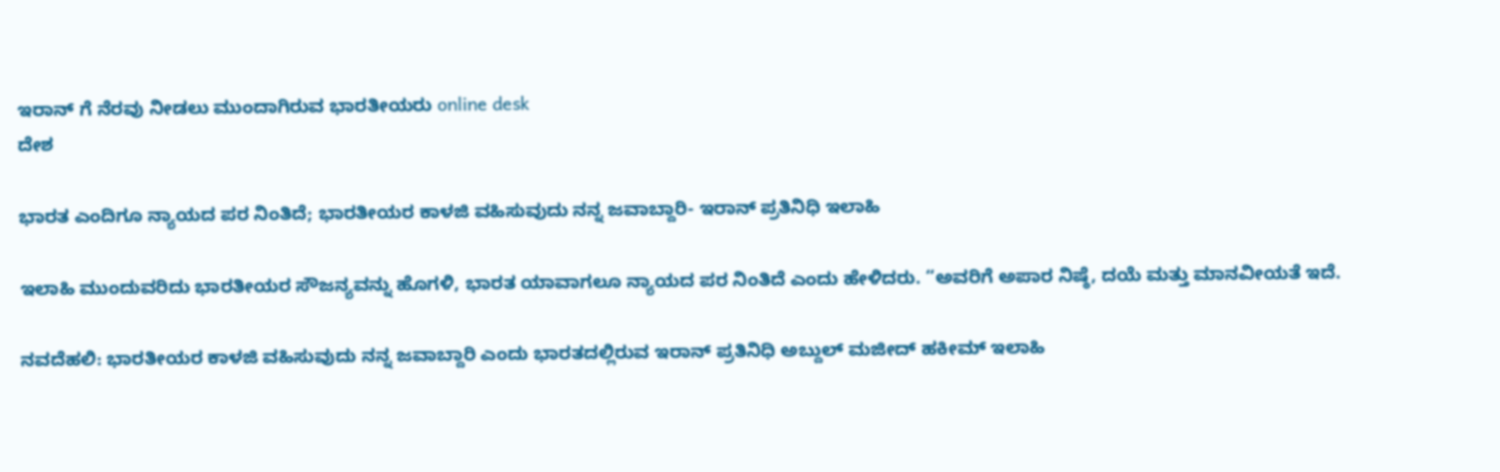ಇರಾನ್ ಗೆ ನೆರವು ನೀಡಲು ಮುಂದಾಗಿರುವ ಭಾರತೀಯರು online desk
ದೇಶ

ಭಾರತ ಎಂದಿಗೂ ನ್ಯಾಯದ ಪರ ನಿಂತಿದೆ; ಭಾರತೀಯರ ಕಾಳಜಿ ವಹಿಸುವುದು ನನ್ನ ಜವಾಬ್ದಾರಿ- ಇರಾನ್ ಪ್ರತಿನಿಧಿ ಇಲಾಹಿ

ಇಲಾಹಿ ಮುಂದುವರಿದು ಭಾರತೀಯರ ಸೌಜನ್ಯವನ್ನು ಹೊಗಳಿ, ಭಾರತ ಯಾವಾಗಲೂ ನ್ಯಾಯದ ಪರ ನಿಂತಿದೆ ಎಂದು ಹೇಳಿದರು. “ಅವರಿಗೆ ಅಪಾರ ನಿಷ್ಠೆ, ದಯೆ ಮತ್ತು ಮಾನವೀಯತೆ ಇದೆ.

ನವದೆಹಲಿ: ಭಾರತೀಯರ ಕಾಳಜಿ ವಹಿಸುವುದು ನನ್ನ ಜವಾಬ್ದಾರಿ ಎಂದು ಭಾರತದಲ್ಲಿರುವ ಇರಾನ್ ಪ್ರತಿನಿಧಿ ಅಬ್ದುಲ್ ಮಜೀದ್ ಹಕೀಮ್ ಇಲಾಹಿ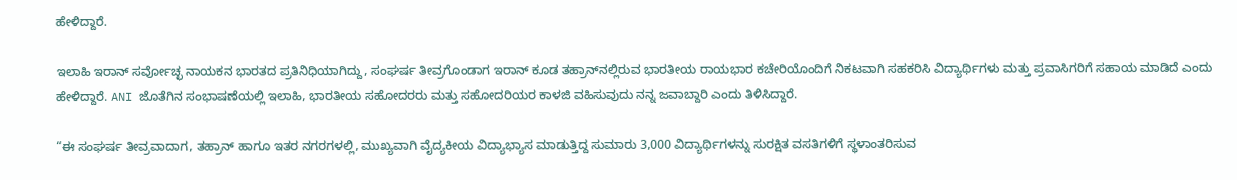ಹೇಳಿದ್ದಾರೆ.

ಇಲಾಹಿ ಇರಾನ್ ಸರ್ವೋಚ್ಛ ನಾಯಕನ ಭಾರತದ ಪ್ರತಿನಿಧಿಯಾಗಿದ್ದು, ಸಂಘರ್ಷ ತೀವ್ರಗೊಂಡಾಗ ಇರಾನ್ ಕೂಡ ತಹ್ರಾನ್‌ನಲ್ಲಿರುವ ಭಾರತೀಯ ರಾಯಭಾರ ಕಚೇರಿಯೊಂದಿಗೆ ನಿಕಟವಾಗಿ ಸಹಕರಿಸಿ ವಿದ್ಯಾರ್ಥಿಗಳು ಮತ್ತು ಪ್ರವಾಸಿಗರಿಗೆ ಸಹಾಯ ಮಾಡಿದೆ ಎಂದು ಹೇಳಿದ್ದಾರೆ. ANI ಜೊತೆಗಿನ ಸಂಭಾಷಣೆಯಲ್ಲಿ ಇಲಾಹಿ, ಭಾರತೀಯ ಸಹೋದರರು ಮತ್ತು ಸಹೋದರಿಯರ ಕಾಳಜಿ ವಹಿಸುವುದು ನನ್ನ ಜವಾಬ್ದಾರಿ ಎಂದು ತಿಳಿಸಿದ್ದಾರೆ.

“ಈ ಸಂಘರ್ಷ ತೀವ್ರವಾದಾಗ, ತಹ್ರಾನ್ ಹಾಗೂ ಇತರ ನಗರಗಳಲ್ಲಿ, ಮುಖ್ಯವಾಗಿ ವೈದ್ಯಕೀಯ ವಿದ್ಯಾಭ್ಯಾಸ ಮಾಡುತ್ತಿದ್ದ ಸುಮಾರು 3,000 ವಿದ್ಯಾರ್ಥಿಗಳನ್ನು ಸುರಕ್ಷಿತ ವಸತಿಗಳಿಗೆ ಸ್ಥಳಾಂತರಿಸುವ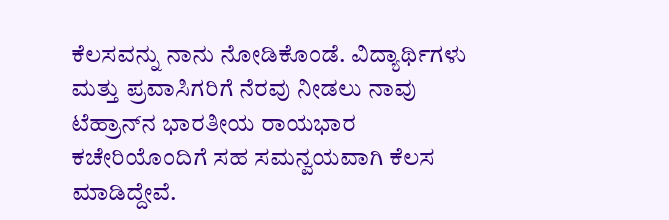ಕೆಲಸವನ್ನು ನಾನು ನೋಡಿಕೊಂಡೆ. ವಿದ್ಯಾರ್ಥಿಗಳು ಮತ್ತು ಪ್ರವಾಸಿಗರಿಗೆ ನೆರವು ನೀಡಲು ನಾವು ಟೆಹ್ರಾನ್‌ನ ಭಾರತೀಯ ರಾಯಭಾರ ಕಚೇರಿಯೊಂದಿಗೆ ಸಹ ಸಮನ್ವಯವಾಗಿ ಕೆಲಸ ಮಾಡಿದ್ದೇವೆ.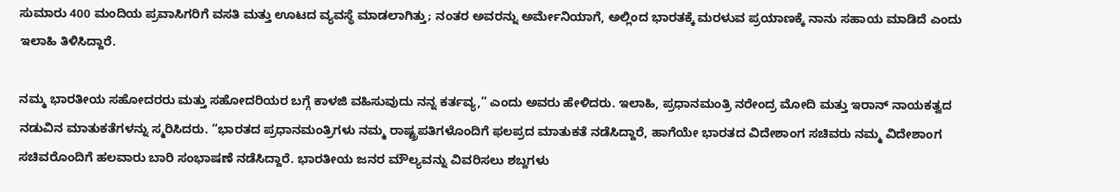ಸುಮಾರು 400 ಮಂದಿಯ ಪ್ರವಾಸಿಗರಿಗೆ ವಸತಿ ಮತ್ತು ಊಟದ ವ್ಯವಸ್ಥೆ ಮಾಡಲಾಗಿತ್ತು; ನಂತರ ಅವರನ್ನು ಅರ್ಮೇನಿಯಾಗೆ, ಅಲ್ಲಿಂದ ಭಾರತಕ್ಕೆ ಮರಳುವ ಪ್ರಯಾಣಕ್ಕೆ ನಾನು ಸಹಾಯ ಮಾಡಿದೆ ಎಂದು ಇಲಾಹಿ ತಿಳಿಸಿದ್ದಾರೆ.

ನಮ್ಮ ಭಾರತೀಯ ಸಹೋದರರು ಮತ್ತು ಸಹೋದರಿಯರ ಬಗ್ಗೆ ಕಾಳಜಿ ವಹಿಸುವುದು ನನ್ನ ಕರ್ತವ್ಯ,” ಎಂದು ಅವರು ಹೇಳಿದರು. ಇಲಾಹಿ, ಪ್ರಧಾನಮಂತ್ರಿ ನರೇಂದ್ರ ಮೋದಿ ಮತ್ತು ಇರಾನ್ ನಾಯಕತ್ವದ ನಡುವಿನ ಮಾತುಕತೆಗಳನ್ನು ಸ್ಮರಿಸಿದರು. “ಭಾರತದ ಪ್ರಧಾನಮಂತ್ರಿಗಳು ನಮ್ಮ ರಾಷ್ಟ್ರಪತಿಗಳೊಂದಿಗೆ ಫಲಪ್ರದ ಮಾತುಕತೆ ನಡೆಸಿದ್ದಾರೆ, ಹಾಗೆಯೇ ಭಾರತದ ವಿದೇಶಾಂಗ ಸಚಿವರು ನಮ್ಮ ವಿದೇಶಾಂಗ ಸಚಿವರೊಂದಿಗೆ ಹಲವಾರು ಬಾರಿ ಸಂಭಾಷಣೆ ನಡೆಸಿದ್ದಾರೆ. ಭಾರತೀಯ ಜನರ ಮೌಲ್ಯವನ್ನು ವಿವರಿಸಲು ಶಬ್ದಗಳು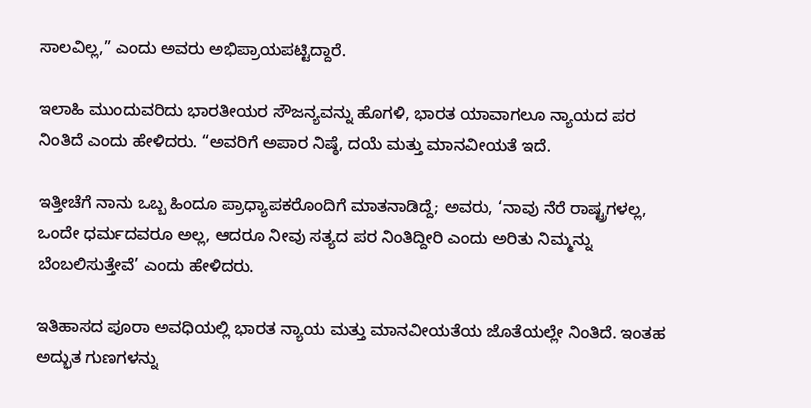ಸಾಲವಿಲ್ಲ,” ಎಂದು ಅವರು ಅಭಿಪ್ರಾಯಪಟ್ಟಿದ್ದಾರೆ.

ಇಲಾಹಿ ಮುಂದುವರಿದು ಭಾರತೀಯರ ಸೌಜನ್ಯವನ್ನು ಹೊಗಳಿ, ಭಾರತ ಯಾವಾಗಲೂ ನ್ಯಾಯದ ಪರ ನಿಂತಿದೆ ಎಂದು ಹೇಳಿದರು. “ಅವರಿಗೆ ಅಪಾರ ನಿಷ್ಠೆ, ದಯೆ ಮತ್ತು ಮಾನವೀಯತೆ ಇದೆ.

ಇತ್ತೀಚೆಗೆ ನಾನು ಒಬ್ಬ ಹಿಂದೂ ಪ್ರಾಧ್ಯಾಪಕರೊಂದಿಗೆ ಮಾತನಾಡಿದ್ದೆ; ಅವರು, ‘ನಾವು ನೆರೆ ರಾಷ್ಟ್ರಗಳಲ್ಲ, ಒಂದೇ ಧರ್ಮದವರೂ ಅಲ್ಲ, ಆದರೂ ನೀವು ಸತ್ಯದ ಪರ ನಿಂತಿದ್ದೀರಿ ಎಂದು ಅರಿತು ನಿಮ್ಮನ್ನು ಬೆಂಬಲಿಸುತ್ತೇವೆ’ ಎಂದು ಹೇಳಿದರು.

ಇತಿಹಾಸದ ಪೂರಾ ಅವಧಿಯಲ್ಲಿ ಭಾರತ ನ್ಯಾಯ ಮತ್ತು ಮಾನವೀಯತೆಯ ಜೊತೆಯಲ್ಲೇ ನಿಂತಿದೆ. ಇಂತಹ ಅದ್ಭುತ ಗುಣಗಳನ್ನು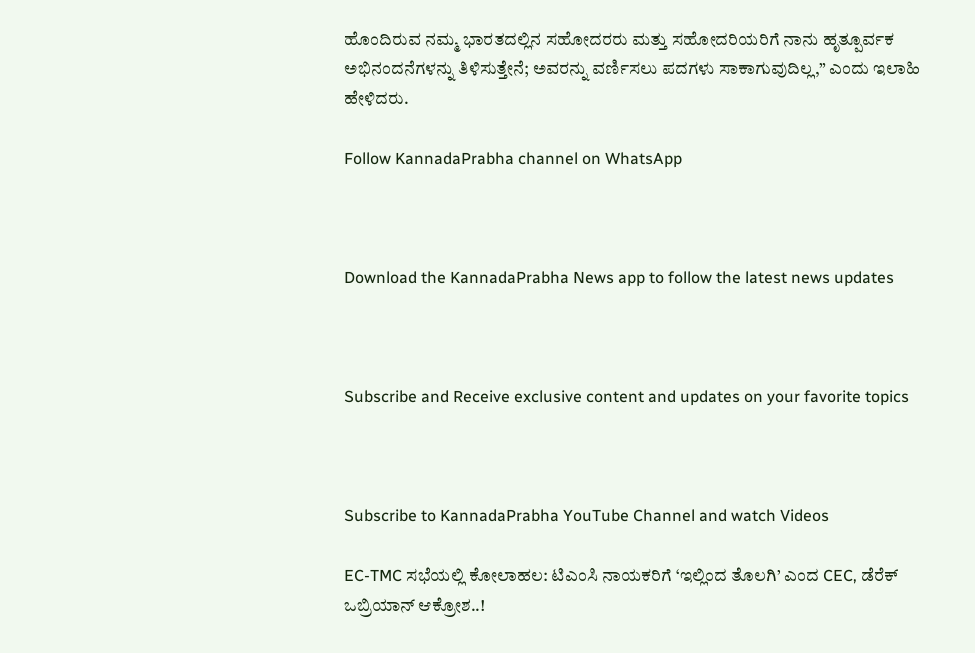ಹೊಂದಿರುವ ನಮ್ಮ ಭಾರತದಲ್ಲಿನ ಸಹೋದರರು ಮತ್ತು ಸಹೋದರಿಯರಿಗೆ ನಾನು ಹೃತ್ಪೂರ್ವಕ ಅಭಿನಂದನೆಗಳನ್ನು ತಿಳಿಸುತ್ತೇನೆ; ಅವರನ್ನು ವರ್ಣಿಸಲು ಪದಗಳು ಸಾಕಾಗುವುದಿಲ್ಲ,” ಎಂದು ಇಲಾಹಿ ಹೇಳಿದರು.

Follow KannadaPrabha channel on WhatsApp



Download the KannadaPrabha News app to follow the latest news updates



Subscribe and Receive exclusive content and updates on your favorite topics



Subscribe to KannadaPrabha YouTube Channel and watch Videos

EC-TMC ಸಭೆಯಲ್ಲಿ ಕೋಲಾಹಲ: ಟಿಎಂಸಿ ನಾಯಕರಿಗೆ ‘ಇಲ್ಲಿಂದ ತೊಲಗಿ’ ಎಂದ CEC, ಡೆರೆಕ್ ಒಬ್ರಿಯಾನ್ ಆಕ್ರೋಶ..!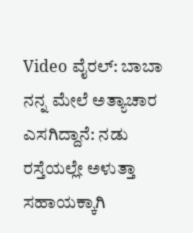Video ವೈರಲ್: ಬಾಬಾ ನನ್ನ ಮೇಲೆ ಅತ್ಯಾಚಾರ ಎಸಗಿದ್ದಾನೆ: ನಡು ರಸ್ತೆಯಲ್ಲೇ ಅಳುತ್ತಾ ಸಹಾಯಕ್ಕಾಗಿ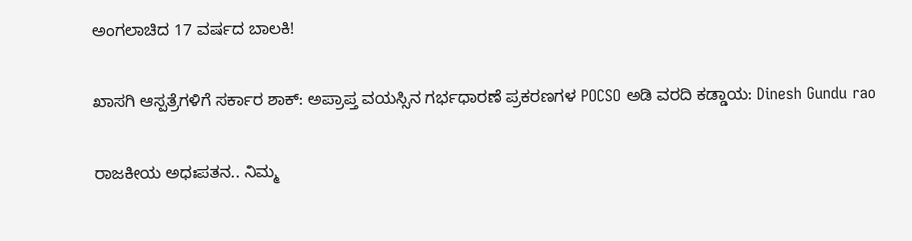ಅಂಗಲಾಚಿದ 17 ವರ್ಷದ ಬಾಲಕಿ!

ಖಾಸಗಿ ಆಸ್ಪತ್ರೆಗಳಿಗೆ ಸರ್ಕಾರ ಶಾಕ್: ಅಪ್ರಾಪ್ತ ವಯಸ್ಸಿನ ಗರ್ಭಧಾರಣೆ ಪ್ರಕರಣಗಳ POCSO ಅಡಿ ವರದಿ ಕಡ್ಡಾಯ: Dinesh Gundu rao

ರಾಜಕೀಯ ಅಧಃಪತನ.. ನಿಮ್ಮ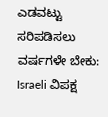ಎಡವಟ್ಟು ಸರಿಪಡಿಸಲು ವರ್ಷಗಳೇ ಬೇಕು: Israeli ವಿಪಕ್ಷ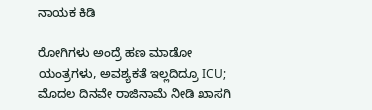ನಾಯಕ ಕಿಡಿ

ರೋಗಿಗಳು ಅಂದ್ರೆ ಹಣ ಮಾಡೋ ಯಂತ್ರಗಳು, ಅವಶ್ಯಕತೆ ಇಲ್ಲದಿದ್ರೂ ICU; ಮೊದಲ ದಿನವೇ ರಾಜಿನಾಮೆ ನೀಡಿ ಖಾಸಗಿ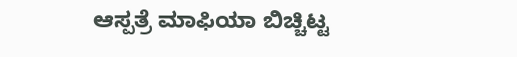ಆಸ್ಪತ್ರೆ ಮಾಫಿಯಾ ಬಿಚ್ಚಿಟ್ಟ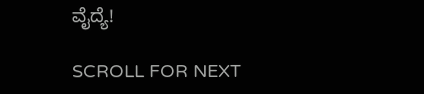ವೈದ್ಯೆ!

SCROLL FOR NEXT